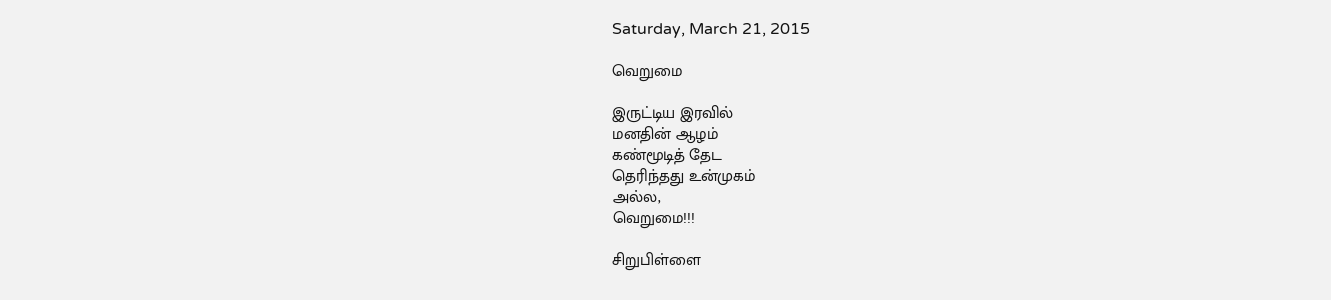Saturday, March 21, 2015

வெறுமை

இருட்டிய இரவில்
மனதின் ஆழம்
கண்மூடித் தேட
தெரிந்தது உன்முகம்
அல்ல,
வெறுமை!!!

சிறுபிள்ளை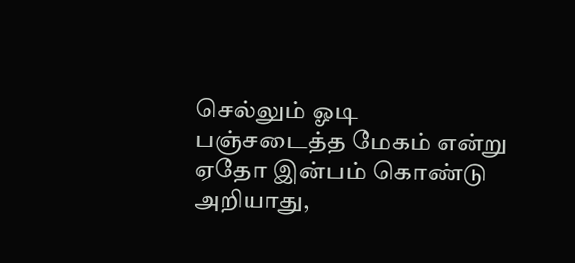செல்லும் ஓடி
பஞ்சடைத்த மேகம் என்று
ஏதோ இன்பம் கொண்டு
அறியாது,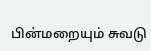பின்மறையும் சுவடு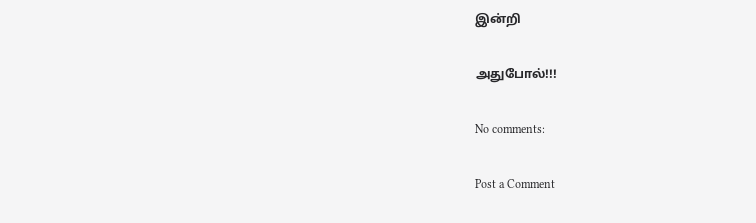இன்றி

அதுபோல்!!!

No comments:

Post a Comment